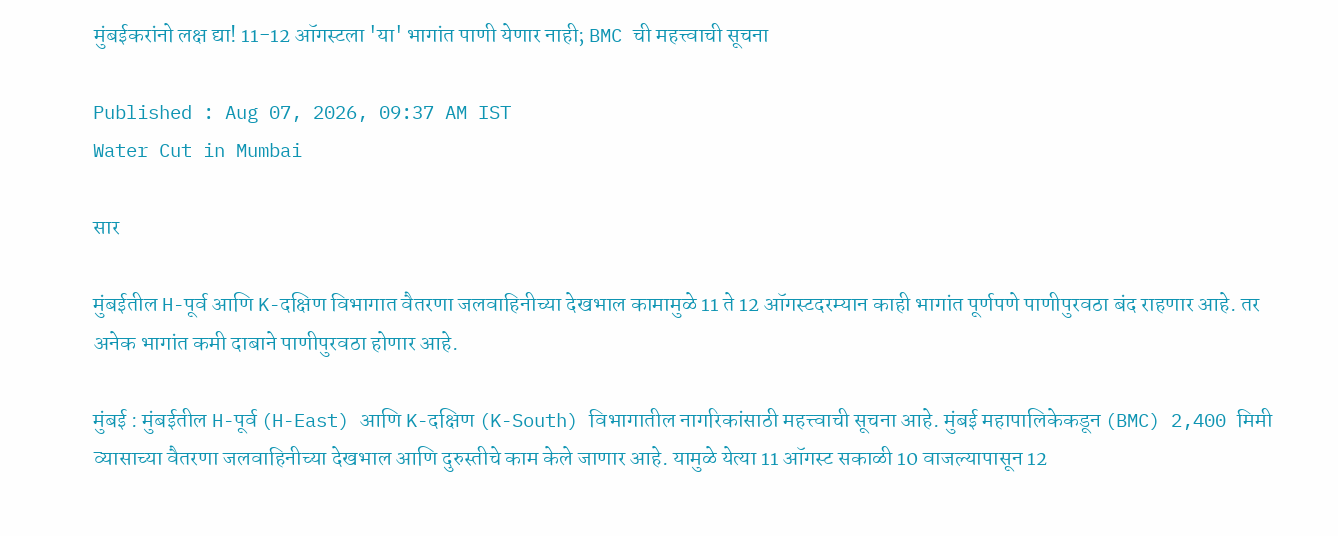मुंबईकरांनो लक्ष द्या! 11-12 ऑगस्टला 'या' भागांत पाणी येणार नाही; BMC ची महत्त्वाची सूचना

Published : Aug 07, 2026, 09:37 AM IST
Water Cut in Mumbai

सार

मुंबईतील H-पूर्व आणि K-दक्षिण विभागात वैतरणा जलवाहिनीच्या देखभाल कामामुळे 11 ते 12 ऑगस्टदरम्यान काही भागांत पूर्णपणे पाणीपुरवठा बंद राहणार आहे. तर अनेक भागांत कमी दाबाने पाणीपुरवठा होणार आहे.

मुंबई : मुंबईतील H-पूर्व (H-East) आणि K-दक्षिण (K-South) विभागातील नागरिकांसाठी महत्त्वाची सूचना आहे. मुंबई महापालिकेकडून (BMC) 2,400 मिमी व्यासाच्या वैतरणा जलवाहिनीच्या देखभाल आणि दुरुस्तीचे काम केले जाणार आहे. यामुळे येत्या 11 ऑगस्ट सकाळी 10 वाजल्यापासून 12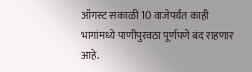ऑगस्ट सकाळी 10 वाजेपर्यंत काही भागांमध्ये पाणीपुरवठा पूर्णपणे बंद राहणार आहे.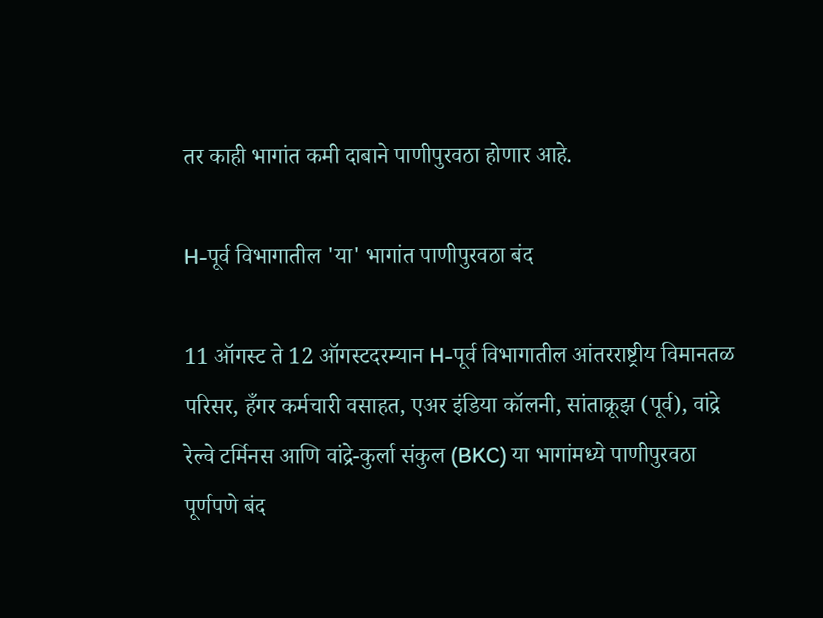तर काही भागांत कमी दाबाने पाणीपुरवठा होणार आहे.

H-पूर्व विभागातील 'या' भागांत पाणीपुरवठा बंद

11 ऑगस्ट ते 12 ऑगस्टदरम्यान H-पूर्व विभागातील आंतरराष्ट्रीय विमानतळ परिसर, हँगर कर्मचारी वसाहत, एअर इंडिया कॉलनी, सांताक्रूझ (पूर्व), वांद्रे रेल्वे टर्मिनस आणि वांद्रे-कुर्ला संकुल (BKC) या भागांमध्ये पाणीपुरवठा पूर्णपणे बंद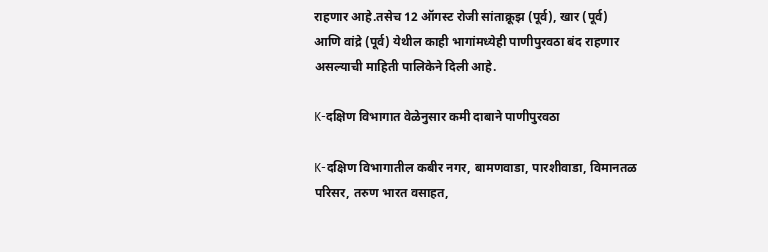राहणार आहे.तसेच 12 ऑगस्ट रोजी सांताक्रूझ (पूर्व), खार (पूर्व) आणि वांद्रे (पूर्व) येथील काही भागांमध्येही पाणीपुरवठा बंद राहणार असल्याची माहिती पालिकेने दिली आहे.

K-दक्षिण विभागात वेळेनुसार कमी दाबाने पाणीपुरवठा

K-दक्षिण विभागातील कबीर नगर, बामणवाडा, पारशीवाडा, विमानतळ परिसर, तरुण भारत वसाहत,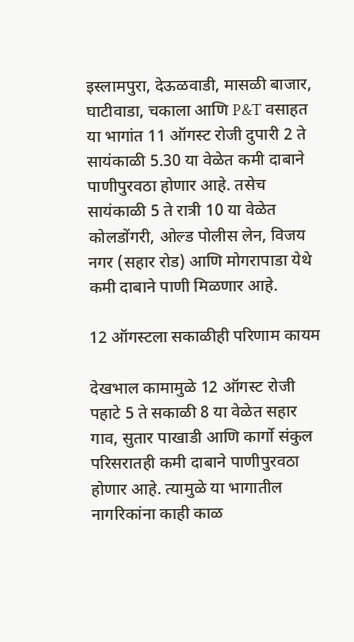इस्लामपुरा, देऊळवाडी, मासळी बाजार, घाटीवाडा, चकाला आणि P&T वसाहत या भागांत 11 ऑगस्ट रोजी दुपारी 2 ते सायंकाळी 5.30 या वेळेत कमी दाबाने पाणीपुरवठा होणार आहे. तसेच सायंकाळी 5 ते रात्री 10 या वेळेत कोलडोंगरी, ओल्ड पोलीस लेन, विजय नगर (सहार रोड) आणि मोगरापाडा येथे कमी दाबाने पाणी मिळणार आहे.

12 ऑगस्टला सकाळीही परिणाम कायम

देखभाल कामामुळे 12 ऑगस्ट रोजी पहाटे 5 ते सकाळी 8 या वेळेत सहार गाव, सुतार पाखाडी आणि कार्गो संकुल परिसरातही कमी दाबाने पाणीपुरवठा होणार आहे. त्यामुळे या भागातील नागरिकांना काही काळ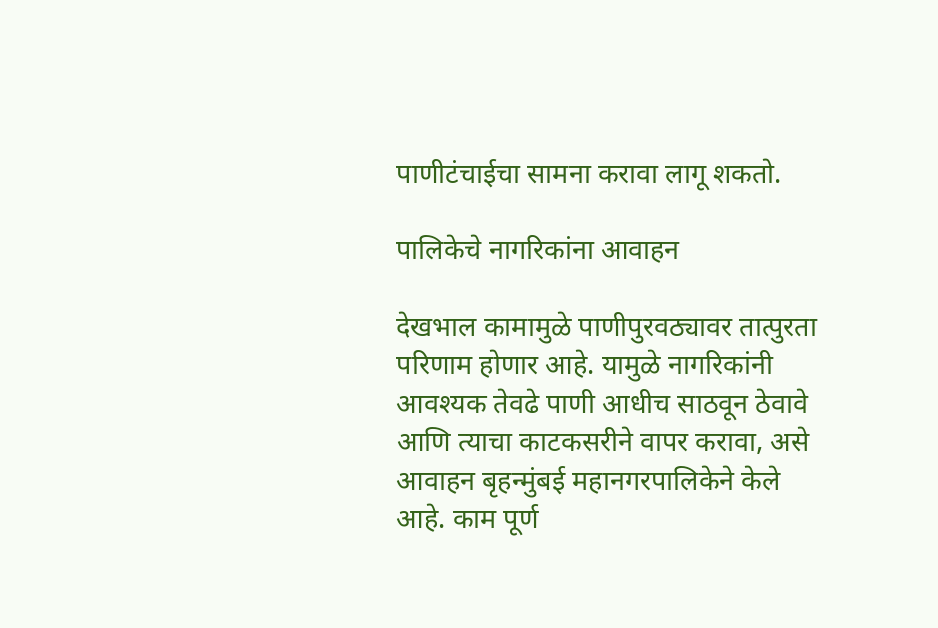पाणीटंचाईचा सामना करावा लागू शकतो.

पालिकेचे नागरिकांना आवाहन

देखभाल कामामुळे पाणीपुरवठ्यावर तात्पुरता परिणाम होणार आहे. यामुळे नागरिकांनी आवश्यक तेवढे पाणी आधीच साठवून ठेवावे आणि त्याचा काटकसरीने वापर करावा, असे आवाहन बृहन्मुंबई महानगरपालिकेने केले आहे. काम पूर्ण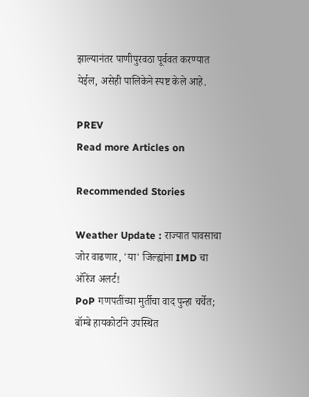झाल्यानंतर पाणीपुरवठा पूर्ववत करण्यात येईल, असेही पालिकेने स्पष्ट केले आहे.

PREV
Read more Articles on

Recommended Stories

Weather Update : राज्यात पावसाचा जोर वाढणार, 'या' जिल्ह्यांना IMD चा ऑरेंज अलर्ट!
PoP गणपतींच्या मुर्तीचा वाद पुन्हा चर्चेत; बॉम्बे हायकोर्टाने उपस्थित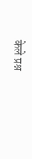केले प्रश्न